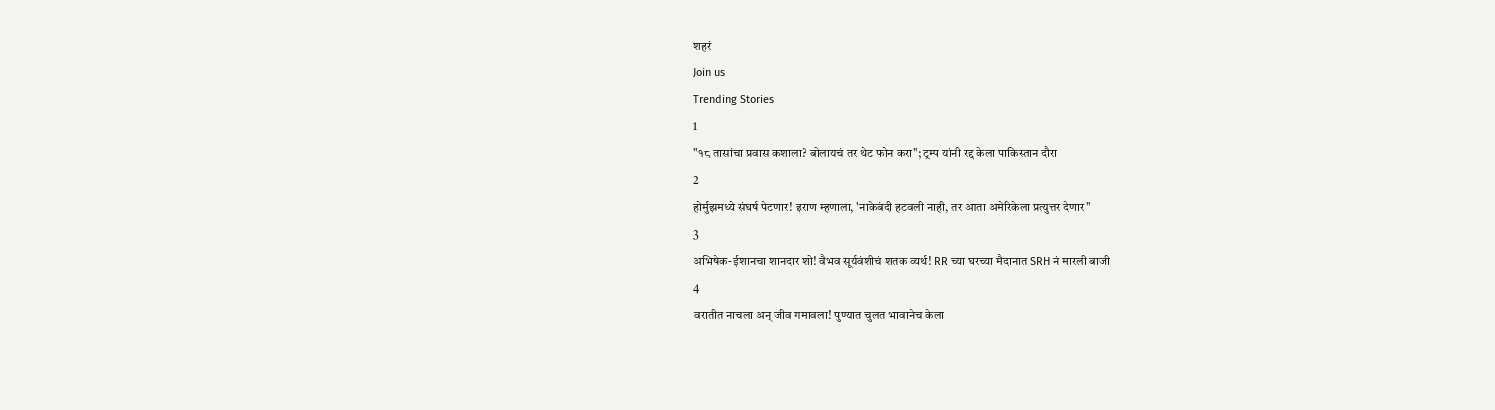शहरं
Join us
Trending Stories
1
"१८ तासांचा प्रवास कशाला? बोलायचं तर थेट फोन करा"; ट्रम्प यांनी रद्द केला पाकिस्तान दौरा
2
होर्मुझमध्ये संघर्ष पेटणार! इराण म्हणाला, 'नाकेबंदी हटवली नाही, तर आता अमेरिकेला प्रत्युत्तर देणार"
3
अभिषेक-ईशानचा शानदार शो! वैभव सूर्यवंशीचं शतक व्यर्थ! RR च्या घरच्या मैदानात SRH नं मारली बाजी
4
वरातीत नाचला अन् जीव गमावला! पुण्यात चुलत भावानेच केला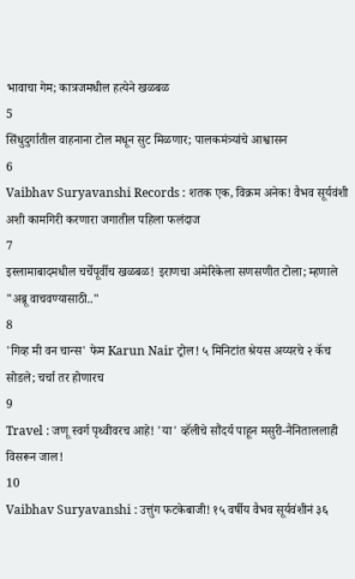भावाचा गेम; कात्रजमधील हत्येने खळबळ
5
सिंधुदुर्गातील वाहनाना टोल मधून सुट मिळणार; पालकमंत्र्यांचे आश्वासन
6
Vaibhav Suryavanshi Records : शतक एक, विक्रम अनेक! वैभव सूर्यवंशी अशी कामगिरी करणारा जगातील पहिला फलंदाज
7
इस्लामाबादमधील चर्चेपूर्वीच खळबळ! इराणचा अमेरिकेला सणसणीत टोला; म्हणाले "अब्रू वाचवण्यासाठी.."
8
'गिव्ह मी वन चान्स' फेम Karun Nair ट्रोल! ५ मिनिटांत श्रेयस अय्यरचे २ कॅच सोडले; चर्चा तर होणारच
9
Travel : जणू स्वर्ग पृथ्वीवरच आहे! 'या' व्हॅलीचे सौंदर्य पाहून मसुरी-नैनिताललाही विसरून जाल!
10
Vaibhav Suryavanshi : उत्तुंग फटकेबाजी! १५ वर्षीय वैभव सूर्यवंशीनं ३६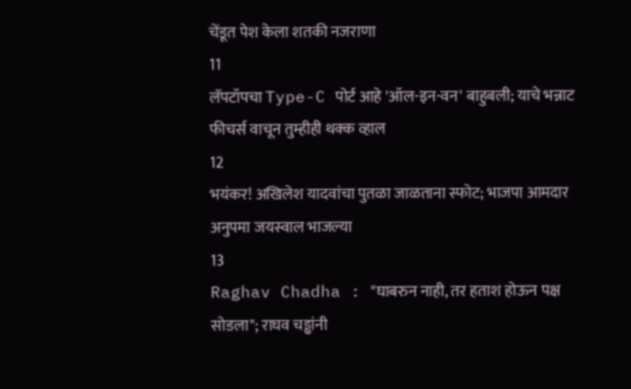चेंडूत पेश केला शतकी नजराणा
11
लॅपटॉपचा Type-C पोर्ट आहे 'ऑल-इन-वन' बाहुबली; याचे भन्नाट फीचर्स वाचून तुम्हीही थक्क व्हाल
12
भयंकर! अखिलेश यादवांचा पुतळा जाळताना स्फोट; भाजपा आमदार अनुपमा जयस्वाल भाजल्या
13
Raghav Chadha : "घाबरुन नाही, तर हताश होऊन पक्ष सोडला"; राघव चड्ढांनी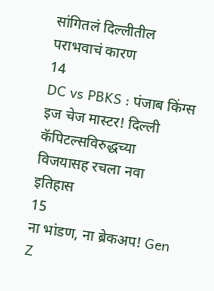सांगितलं दिल्लीतील पराभवाचं कारण
14
DC vs PBKS : पंजाब किंग्स इज चेज मास्टर! दिल्ली कॅपिटल्सविरुद्धच्या विजयासह रचला नवा इतिहास
15
ना भांडण, ना ब्रेकअप! Gen Z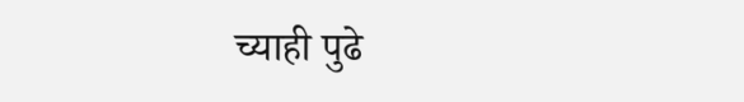च्याही पुढे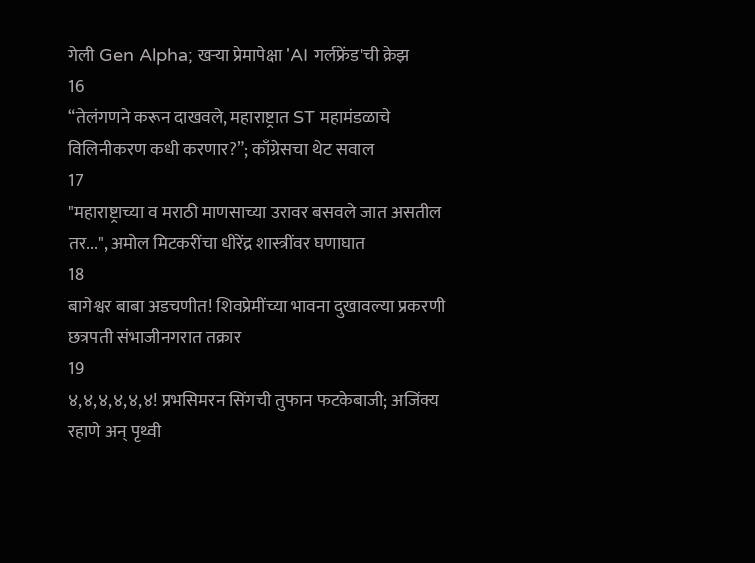गेली Gen Alpha; खऱ्या प्रेमापेक्षा 'AI गर्लफ्रेंड'ची क्रेझ
16
“तेलंगणने करून दाखवले, महाराष्ट्रात ST महामंडळाचे विलिनीकरण कधी करणार?”; काँग्रेसचा थेट सवाल
17
"महाराष्ट्राच्या व मराठी माणसाच्या उरावर बसवले जात असतील तर...", अमोल मिटकरींचा धीरेंद्र शास्त्रींवर घणाघात
18
बागेश्वर बाबा अडचणीत! शिवप्रेमींच्या भावना दुखावल्या प्रकरणी छत्रपती संभाजीनगरात तक्रार
19
४,४,४,४,४,४! प्रभसिमरन सिंगची तुफान फटकेबाजी; अजिंक्य रहाणे अन् पृथ्वी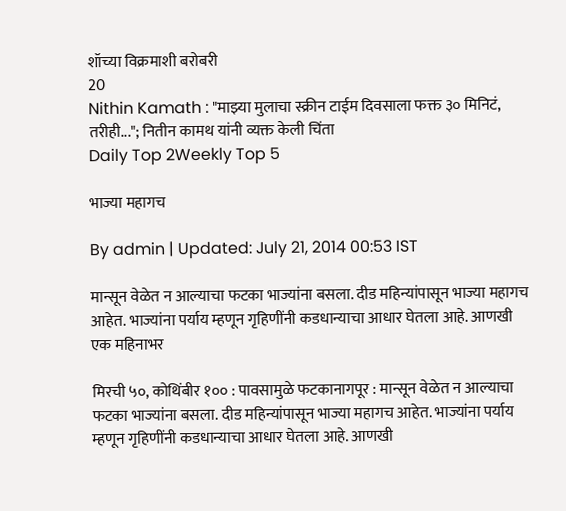शॉच्या विक्रमाशी बरोबरी
20
Nithin Kamath : "माझ्या मुलाचा स्क्रीन टाईम दिवसाला फक्त ३० मिनिटं, तरीही..."; नितीन कामथ यांनी व्यक्त केली चिंता
Daily Top 2Weekly Top 5

भाज्या महागच

By admin | Updated: July 21, 2014 00:53 IST

मान्सून वेळेत न आल्याचा फटका भाज्यांना बसला. दीड महिन्यांपासून भाज्या महागच आहेत. भाज्यांना पर्याय म्हणून गृहिणींनी कडधान्याचा आधार घेतला आहे. आणखी एक महिनाभर

मिरची ५०, कोथिंबीर १०० : पावसामुळे फटकानागपूर : मान्सून वेळेत न आल्याचा फटका भाज्यांना बसला. दीड महिन्यांपासून भाज्या महागच आहेत. भाज्यांना पर्याय म्हणून गृहिणींनी कडधान्याचा आधार घेतला आहे. आणखी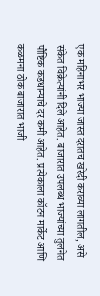एक महिनाभर भाज्या जास्त दरातच खरेदी कराव्या लागतील, असे संकेत विक्रेत्यांनी दिले आहेत. बाजारात उपलब्ध भाज्यांच्या तुलनेत पौष्टिक कडधान्याचे दर कमी आहेत. प्रत्येकाला कॉटन मार्केट आणि कळमना ठोक बाजारात भाजी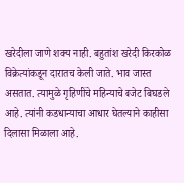खरेदीला जाणे शक्य नाही. बहुतांश खरेदी किरकोळ विक्रेत्यांकडून दारातच केली जाते. भाव जास्त असतात. त्यामुळे गृहिणींचे महिन्याचे बजेट बिघडले आहे. त्यांनी कडधान्याचा आधार घेतल्याने काहीसा दिलासा मिळाला आहे.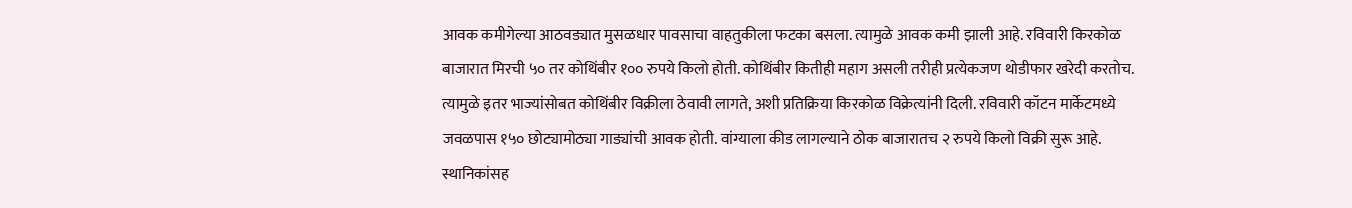आवक कमीगेल्या आठवड्यात मुसळधार पावसाचा वाहतुकीला फटका बसला. त्यामुळे आवक कमी झाली आहे. रविवारी किरकोळ बाजारात मिरची ५० तर कोथिंबीर १०० रुपये किलो होती. कोथिंबीर कितीही महाग असली तरीही प्रत्येकजण थोडीफार खरेदी करतोच. त्यामुळे इतर भाज्यांसोबत कोथिंबीर विक्रीला ठेवावी लागते, अशी प्रतिक्रिया किरकोळ विक्रेत्यांनी दिली. रविवारी कॉटन मार्केटमध्ये जवळपास १५० छोट्यामोठ्या गाड्यांची आवक होती. वांग्याला कीड लागल्याने ठोक बाजारातच २ रुपये किलो विक्री सुरू आहे. स्थानिकांसह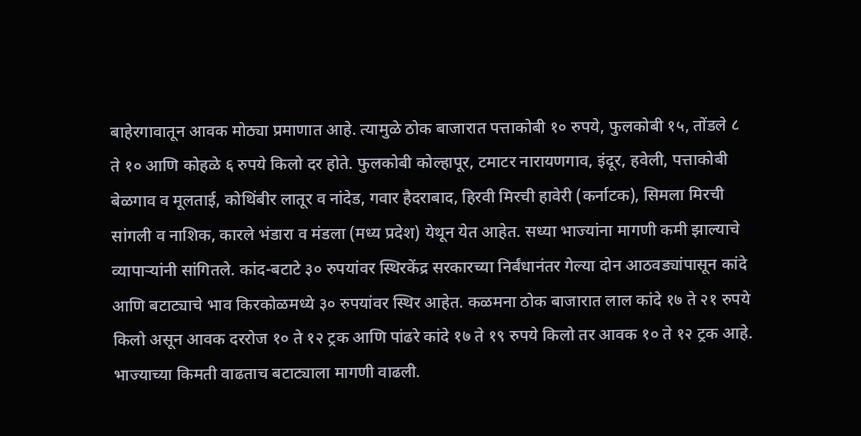बाहेरगावातून आवक मोठ्या प्रमाणात आहे. त्यामुळे ठोक बाजारात पत्ताकोबी १० रुपये, फुलकोबी १५, तोंडले ८ ते १० आणि कोहळे ६ रुपये किलो दर होते. फुलकोबी कोल्हापूर, टमाटर नारायणगाव, इंदूर, हवेली, पत्ताकोबी बेळगाव व मूलताई, कोथिंबीर लातूर व नांदेड, गवार हैदराबाद, हिरवी मिरची हावेरी (कर्नाटक), सिमला मिरची सांगली व नाशिक, कारले भंडारा व मंडला (मध्य प्रदेश) येथून येत आहेत. सध्या भाज्यांना मागणी कमी झाल्याचे व्यापाऱ्यांनी सांगितले. कांद-बटाटे ३० रुपयांवर स्थिरकेंद्र सरकारच्या निर्बंधानंतर गेल्या दोन आठवड्यांपासून कांदे आणि बटाट्याचे भाव किरकोळमध्ये ३० रुपयांवर स्थिर आहेत. कळमना ठोक बाजारात लाल कांदे १७ ते २१ रुपये किलो असून आवक दररोज १० ते १२ ट्रक आणि पांढरे कांदे १७ ते १९ रुपये किलो तर आवक १० ते १२ ट्रक आहे. भाज्याच्या किमती वाढताच बटाट्याला मागणी वाढली.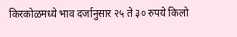किरकोळमध्ये भाव दर्जानुसार २५ ते ३० रुपये किलो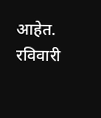आहेत. रविवारी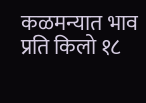कळमन्यात भाव प्रति किलो १८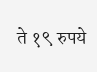ते १९ रुपये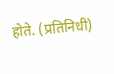होते. (प्रतिनिधी)